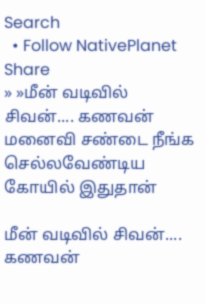Search
  • Follow NativePlanet
Share
» »மீன் வடிவில் சிவன்.... கணவன் மனைவி சண்டை நீங்க செல்லவேண்டிய கோயில் இதுதான்

மீன் வடிவில் சிவன்.... கணவன்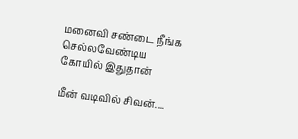மனைவி சண்டை நீங்க செல்லவேண்டிய கோயில் இதுதான்

மீன் வடிவில் சிவன்....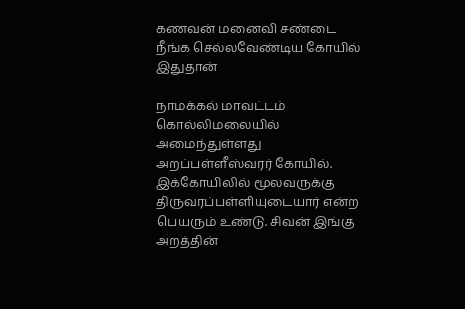கணவன் மனைவி சண்டை நீங்க செல்லவேண்டிய கோயில் இதுதான்

நாமக்கல் மாவட்டம் கொல்லிமலையில் அமைந்துள்ளது அறப்பள்ளீஸ்வரர் கோயில். இக்கோயிலில் மூலவருக்கு திருவரப்பள்ளியுடையார் என்ற பெயரும் உண்டு. சிவன் இங்கு அறத்தின்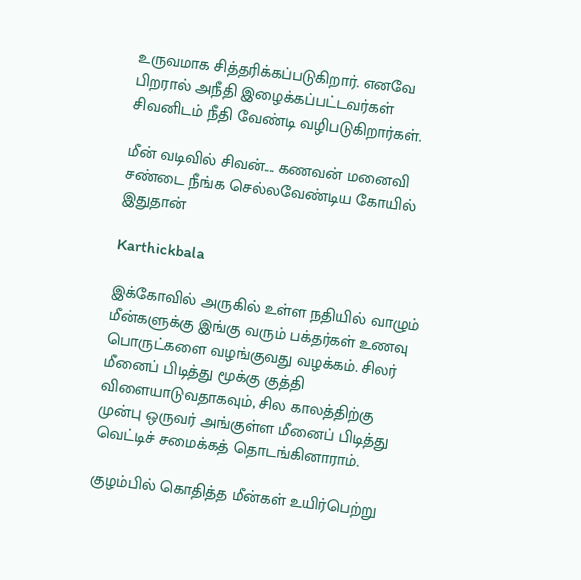உருவமாக சித்தரிக்கப்படுகிறார். எனவே பிறரால் அநீதி இழைக்கப்பட்டவர்கள் சிவனிடம் நீதி வேண்டி வழிபடுகிறார்கள்.

மீன் வடிவில் சிவன்.... கணவன் மனைவி சண்டை நீங்க செல்லவேண்டிய கோயில் இதுதான்

Karthickbala

இக்கோவில் அருகில் உள்ள நதியில் வாழும் மீன்களுக்கு இங்கு வரும் பக்தர்கள் உணவு பொருட்களை வழங்குவது வழக்கம். சிலர் மீனைப் பிடித்து மூக்கு குத்தி விளையாடுவதாகவும், சில காலத்திற்கு முன்பு ஒருவர் அங்குள்ள மீனைப் பிடித்து வெட்டிச் சமைக்கத் தொடங்கினாராம்.

குழம்பில் கொதித்த மீன்கள் உயிர்பெற்று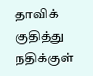தாவிக் குதித்து நதிக்குள்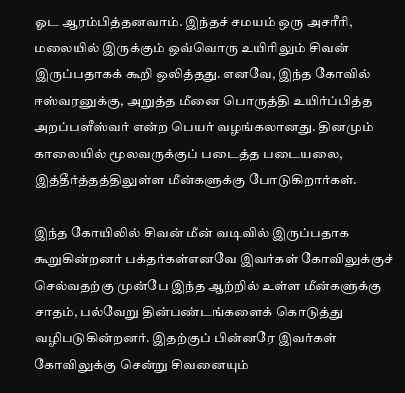ஓட ஆரம்பித்தனவாம். இந்தச் சமயம் ஒரு அசரீரி, மலையில் இருக்கும் ஒவ்வொரு உயிரிலும் சிவன் இருப்பதாகக் கூறி ஒலித்தது. எனவே, இந்த கோவில் ஈஸ்வரனுக்கு, அறுத்த மீனை பொருத்தி உயிர்ப்பித்த அறப்பளீஸ்வர் என்ற பெயர் வழங்கலானது. தினமும் காலையில் மூலவருக்குப் படைத்த படையலை, இத்தீர்த்தத்திலுள்ள மீன்களுக்கு போடுகிறார்கள்.

இந்த கோயிலில் சிவன் மீன் வடிவில் இருப்பதாக கூறுகின்றனர் பக்தர்கள்எனவே இவர்கள் கோவிலுக்குச் செல்வதற்கு முன்பே இந்த ஆற்றில் உள்ள மீன்களுக்கு சாதம், பல்வேறு தின்பண்டங்களைக் கொடுத்து வழிபடுகின்றனர். இதற்குப் பின்னரே இவர்கள் கோவிலுக்கு சென்று சிவனையும்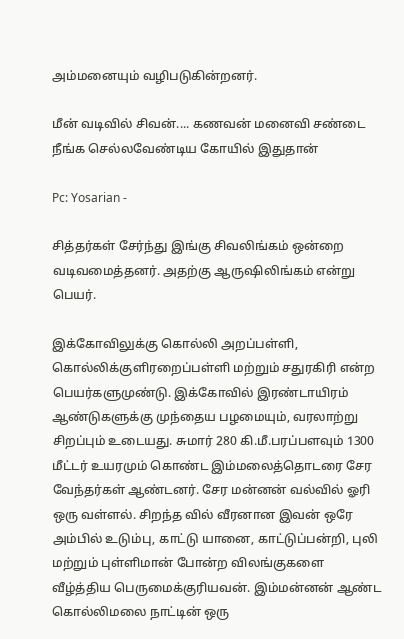அம்மனையும் வழிபடுகின்றனர்.

மீன் வடிவில் சிவன்.... கணவன் மனைவி சண்டை நீங்க செல்லவேண்டிய கோயில் இதுதான்

Pc: Yosarian -

சித்தர்கள் சேர்ந்து இங்கு சிவலிங்கம் ஒன்றை வடிவமைத்தனர். அதற்கு ஆருஷிலிங்கம் என்று பெயர்.

இக்கோவிலுக்கு கொல்லி அறப்பள்ளி, கொல்லிக்குளிரறைப்பள்ளி மற்றும் சதுரகிரி என்ற பெயர்களுமுண்டு. இக்கோவில் இரண்டாயிரம் ஆண்டுகளுக்கு முந்தைய பழமையும், வரலாற்று சிறப்பும் உடையது. சுமார் 280 கி.மீ.பரப்பளவும் 1300 மீட்டர் உயரமும் கொண்ட இம்மலைத்தொடரை சேர வேந்தர்கள் ஆண்டனர். சேர மன்னன் வல்வில் ஓரி ஒரு வள்ளல். சிறந்த வில் வீரனான இவன் ஒரே அம்பில் உடும்பு, காட்டு யானை, காட்டுப்பன்றி, புலி மற்றும் புள்ளிமான் போன்ற விலங்குகளை வீழ்த்திய பெருமைக்குரியவன். இம்மன்னன் ஆண்ட கொல்லிமலை நாட்டின் ஒரு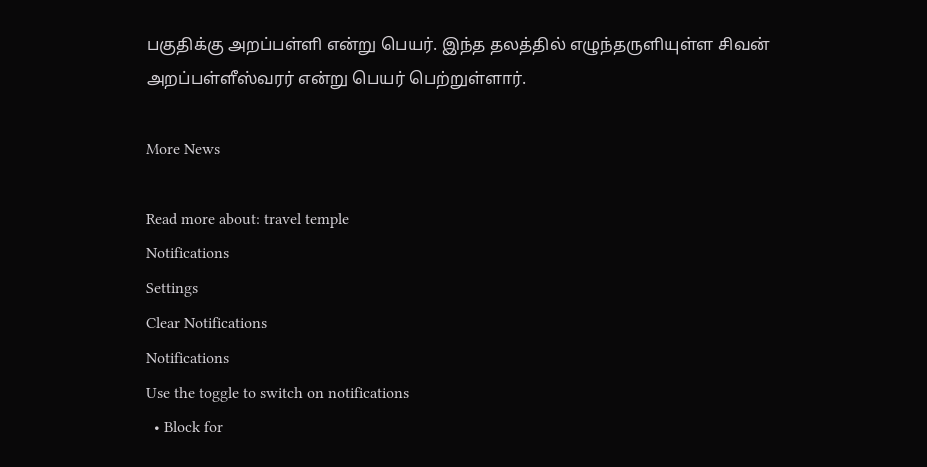பகுதிக்கு அறப்பள்ளி என்று பெயர். இந்த தலத்தில் எழுந்தருளியுள்ள சிவன் அறப்பள்ளீஸ்வரர் என்று பெயர் பெற்றுள்ளார்.

More News

Read more about: travel temple
Notifications
Settings
Clear Notifications
Notifications
Use the toggle to switch on notifications
  • Block for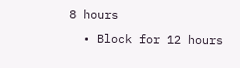8 hours
  • Block for 12 hours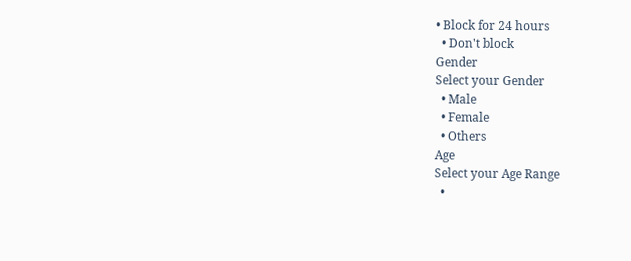• Block for 24 hours
  • Don't block
Gender
Select your Gender
  • Male
  • Female
  • Others
Age
Select your Age Range
  •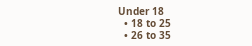Under 18
  • 18 to 25
  • 26 to 35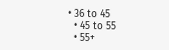• 36 to 45
  • 45 to 55
  • 55+